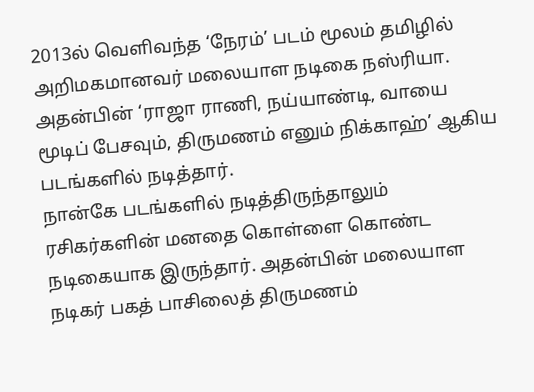2013ல் வெளிவந்த ‘நேரம்’ படம் மூலம் தமிழில் அறிமகமானவர் மலையாள நடிகை நஸ்ரியா. அதன்பின் ‘ராஜா ராணி, நய்யாண்டி, வாயை மூடிப் பேசவும், திருமணம் எனும் நிக்காஹ்’ ஆகிய படங்களில் நடித்தார்.
நான்கே படங்களில் நடித்திருந்தாலும் ரசிகர்களின் மனதை கொள்ளை கொண்ட நடிகையாக இருந்தார். அதன்பின் மலையாள நடிகர் பகத் பாசிலைத் திருமணம்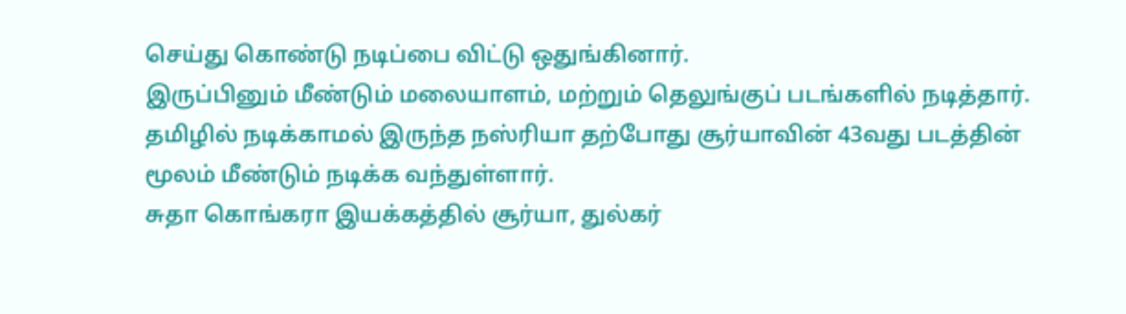செய்து கொண்டு நடிப்பை விட்டு ஒதுங்கினார்.
இருப்பினும் மீண்டும் மலையாளம், மற்றும் தெலுங்குப் படங்களில் நடித்தார். தமிழில் நடிக்காமல் இருந்த நஸ்ரியா தற்போது சூர்யாவின் 43வது படத்தின் மூலம் மீண்டும் நடிக்க வந்துள்ளார்.
சுதா கொங்கரா இயக்கத்தில் சூர்யா, துல்கர்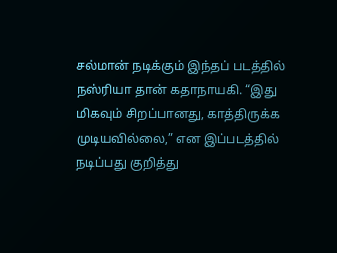சல்மான் நடிக்கும் இந்தப் படத்தில் நஸ்ரியா தான் கதாநாயகி. “இது மிகவும் சிறப்பானது, காத்திருக்க முடியவில்லை,” என இப்படத்தில் நடிப்பது குறித்து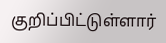குறிப்பிட்டுள்ளார்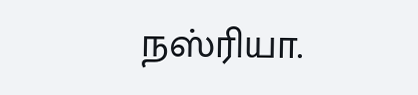நஸ்ரியா.